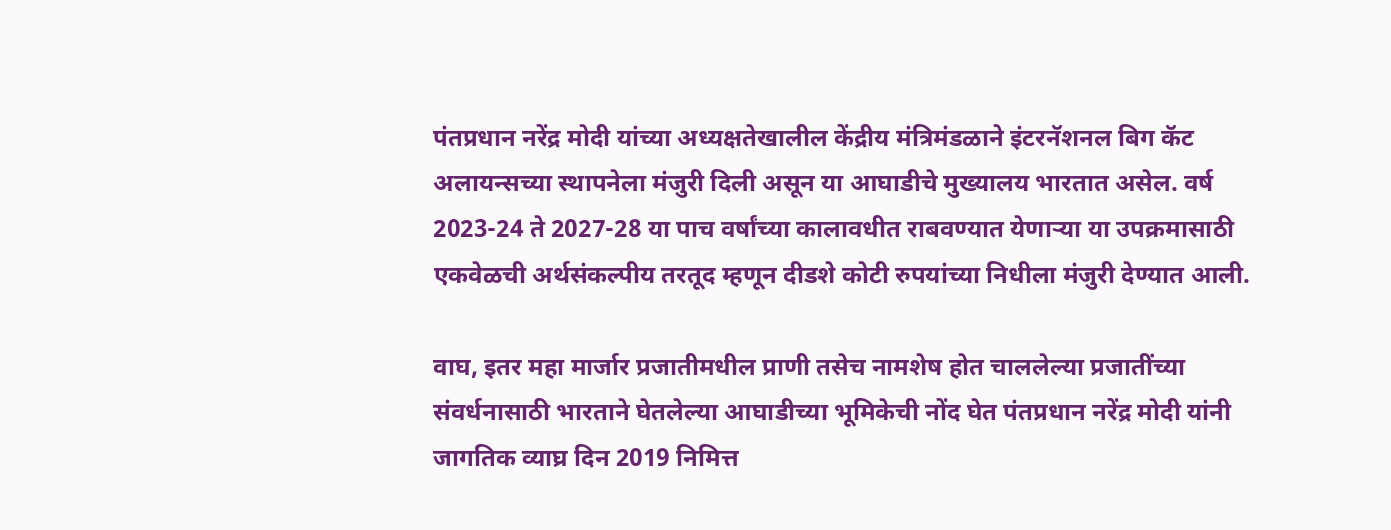पंतप्रधान नरेंद्र मोदी यांच्या अध्यक्षतेखालील केंद्रीय मंत्रिमंडळाने इंटरनॅशनल बिग कॅट अलायन्सच्या स्थापनेला मंजुरी दिली असून या आघाडीचे मुख्यालय भारतात असेल. वर्ष 2023-24 ते 2027-28 या पाच वर्षांच्या कालावधीत राबवण्यात येणाऱ्या या उपक्रमासाठी एकवेळची अर्थसंकल्पीय तरतूद म्हणून दीडशे कोटी रुपयांच्या निधीला मंजुरी देण्यात आली.

वाघ, इतर महा मार्जार प्रजातीमधील प्राणी तसेच नामशेष होत चाललेल्या प्रजातींच्या संवर्धनासाठी भारताने घेतलेल्या आघाडीच्या भूमिकेची नोंद घेत पंतप्रधान नरेंद्र मोदी यांनी जागतिक व्याघ्र दिन 2019 निमित्त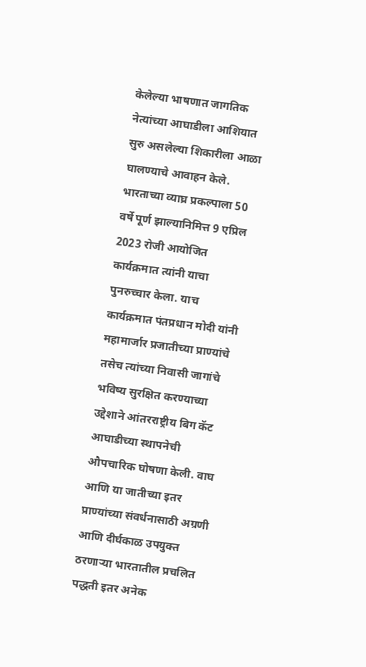केलेल्या भाषणात जागतिक नेत्यांच्या आघाडीला आशियात सुरु असलेल्या शिकारीला आळा घालण्याचे आवाहन केले. भारताच्या व्याघ्र प्रकल्पाला 50 वर्षे पूर्ण झाल्यानिमित्त 9 एप्रिल 2023 रोजी आयोजित कार्यक्रमात त्यांनी याचा पुनरुच्चार केला. याच कार्यक्रमात पंतप्रधान मोदी यांनी महामार्जार प्रजातीच्या प्राण्यांचे तसेच त्यांच्या निवासी जागांचे भविष्य सुरक्षित करण्याच्या उद्देशाने आंतरराष्ट्रीय बिग कॅट आघाडीच्या स्थापनेची औपचारिक घोषणा केली. वाघ आणि या जातीच्या इतर प्राण्यांच्या संवर्धनासाठी अग्रणी आणि दीर्घकाळ उपयुक्त ठरणाऱ्या भारतातील प्रचलित पद्धती इतर अनेक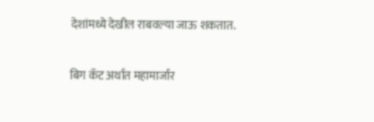देशांमध्ये देखील राबवल्या जाऊ शकतात.

बिग कॅट अर्थात महामार्जार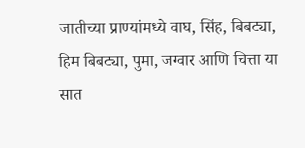जातीच्या प्राण्यांमध्ये वाघ, सिंह, बिबट्या, हिम बिबट्या, पुमा, जग्वार आणि चित्ता या सात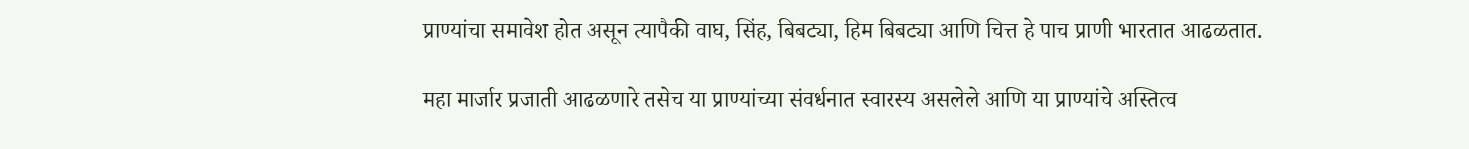प्राण्यांचा समावेश होत असून त्यापैकी वाघ, सिंह, बिबट्या, हिम बिबट्या आणि चित्त हे पाच प्राणी भारतात आढळतात.

महा मार्जार प्रजाती आढळणारे तसेच या प्राण्यांच्या संवर्धनात स्वारस्य असलेले आणि या प्राण्यांचे अस्तित्व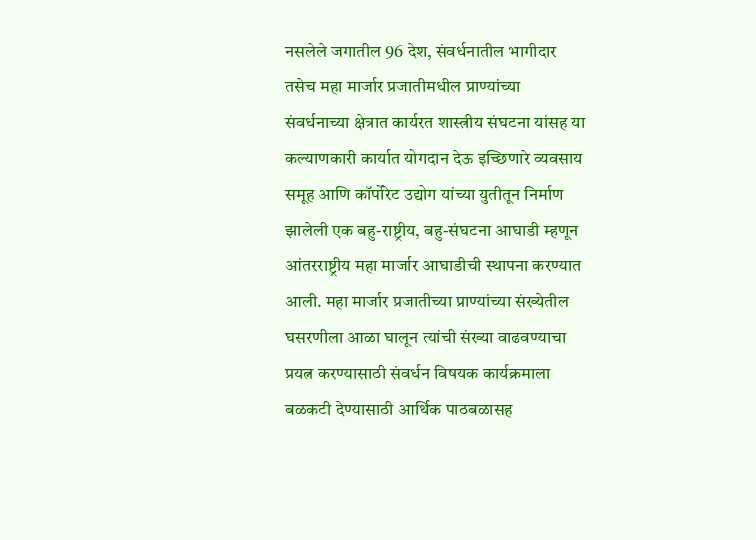नसलेले जगातील 96 देश, संवर्धनातील भागीदार तसेच महा मार्जार प्रजातीमधील प्राण्यांच्या संवर्धनाच्या क्षेत्रात कार्यरत शास्त्रीय संघटना यांसह या कल्याणकारी कार्यात योगदान देऊ इच्छिणारे व्यवसाय समूह आणि कॉर्पोरेट उद्योग यांच्या युतीतून निर्माण झालेली एक बहु-राष्ट्रीय, बहु-संघटना आघाडी म्हणून आंतरराष्ट्रीय महा मार्जार आघाडीची स्थापना करण्यात आली. महा मार्जार प्रजातीच्या प्राण्यांच्या संख्येतील घसरणीला आळा घालून त्यांची संख्या वाढवण्याचा प्रयत्न करण्यासाठी संवर्धन विषयक कार्यक्रमाला बळकटी देण्यासाठी आर्थिक पाठबळासह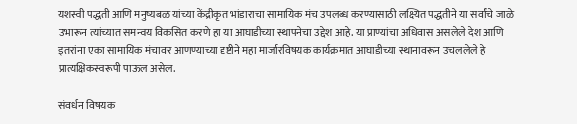यशस्वी पद्धती आणि मनुष्यबळ यांच्या केंद्रीकृत भांडाराचा सामायिक मंच उपलब्ध करण्यासाठी लक्ष्यित पद्धतीने या सर्वांचे जाळे उभारून त्यांच्यात समन्वय विकसित करणे हा या आघाडीच्या स्थापनेचा उद्देश आहे. या प्राण्यांचा अधिवास असलेले देश आणि इतरांना एका सामायिक मंचावर आणण्याच्या दृष्टीने महा मार्जारविषयक कार्यक्रमात आघाडीच्या स्थानावरून उचललेले हे प्रात्यक्षिकस्वरूपी पाऊल असेल.

संवर्धन विषयक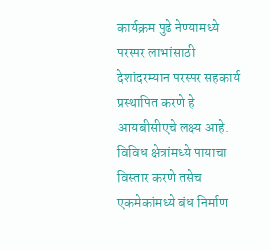कार्यक्रम पुढे नेण्यामध्ये परस्पर लाभांसाठी देशांदरम्यान परस्पर सहकार्य प्रस्थापित करणे हे आयबीसीएचे लक्ष्य आहे. विविध क्षेत्रांमध्ये पायाचा विस्तार करणे तसेच एकमेकांमध्ये बंध निर्माण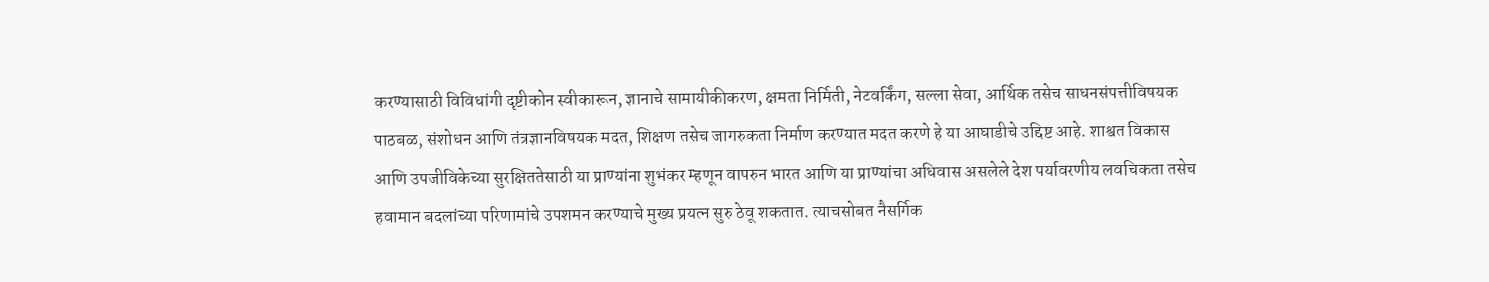करण्यासाठी विविधांगी दृष्टीकोन स्वीकारून, ज्ञानाचे सामायीकीकरण, क्षमता निर्मिती, नेटवर्किंग, सल्ला सेवा, आर्थिक तसेच साधनसंपत्तीविषयक पाठबळ, संशोधन आणि तंत्रज्ञानविषयक मदत, शिक्षण तसेच जागरुकता निर्माण करण्यात मदत करणे हे या आघाडीचे उद्दिष्ट आहे. शाश्वत विकास आणि उपजीविकेच्या सुरक्षिततेसाठी या प्राण्यांना शुभंकर म्हणून वापरुन भारत आणि या प्राण्यांचा अधिवास असलेले देश पर्यावरणीय लवचिकता तसेच हवामान बदलांच्या परिणामांचे उपशमन करण्याचे मुख्य प्रयत्न सुरु ठेवू शकतात. त्याचसोबत नैसर्गिक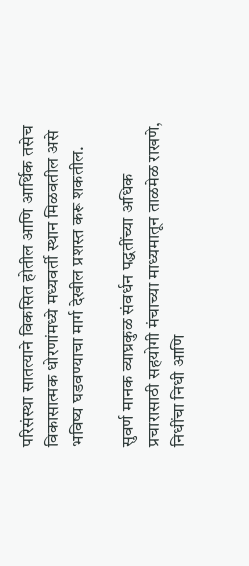परिसंस्था सातत्याने विकसित होतील आणि आर्थिक तसेच विकासात्मक धोरणांमध्ये मध्यवर्ती स्थान मिळवतील असे भविष्य घडवण्याचा मार्ग देखील प्रशस्त करू शकतील.

सुवर्ण मानक व्याघ्रकुळ संवर्धन पद्धतींच्या अधिक प्रचारासाठी सहयोगी मंचाच्या माध्यमातून ताळमेळ राखणे,  निधींचा निधी आणि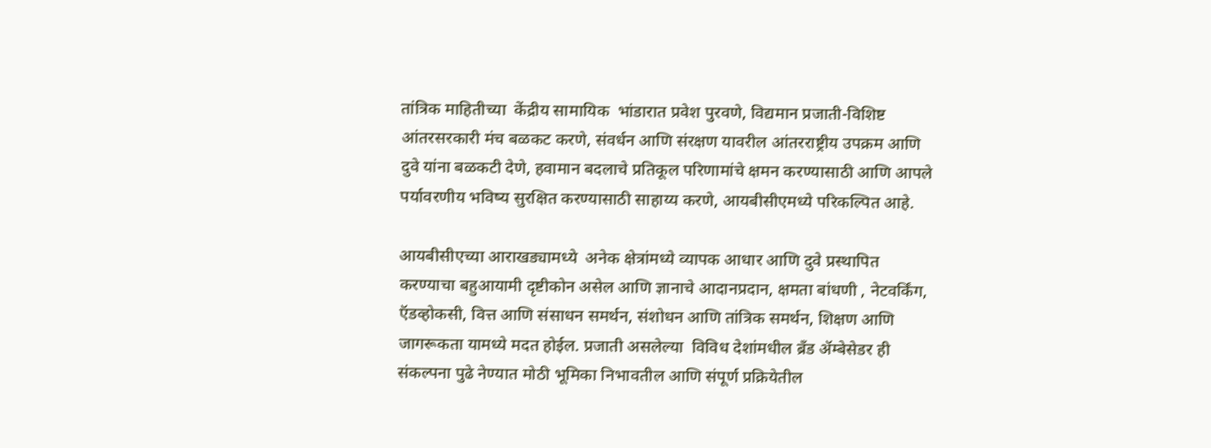तांत्रिक माहितीच्या  केंद्रीय सामायिक  भांडारात प्रवेश पुरवणे, विद्यमान प्रजाती-विशिष्ट आंतरसरकारी मंच बळकट करणे, संवर्धन आणि संरक्षण यावरील आंतरराष्ट्रीय उपक्रम आणि दुवे यांना बळकटी देणे, हवामान बदलाचे प्रतिकूल परिणामांचे क्षमन करण्यासाठी आणि आपले पर्यावरणीय भविष्य सुरक्षित करण्यासाठी साहाय्य करणे, आयबीसीएमध्ये परिकल्पित आहे.

आयबीसीएच्या आराखड्यामध्ये  अनेक क्षेत्रांमध्ये व्यापक आधार आणि दुवे प्रस्थापित करण्याचा बहुआयामी दृष्टीकोन असेल आणि ज्ञानाचे आदानप्रदान, क्षमता बांधणी , नेटवर्किंग, ऍडव्होकसी, वित्त आणि संसाधन समर्थन, संशोधन आणि तांत्रिक समर्थन, शिक्षण आणि जागरूकता यामध्ये मदत होईल. प्रजाती असलेल्या  विविध देशांमधील ब्रँड ॲम्बेसेडर ही संकल्पना पुढे नेण्यात मोठी भूमिका निभावतील आणि संपूर्ण प्रक्रियेतील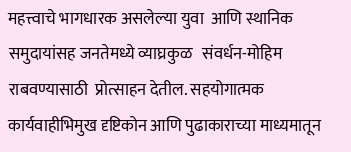महत्त्वाचे भागधारक असलेल्या युवा  आणि स्थानिक समुदायांसह जनतेमध्ये व्याघ्रकुळ   संवर्धन-मोहिम राबवण्यासाठी  प्रोत्साहन देतील. सहयोगात्मक कार्यवाहीभिमुख दृष्टिकोन आणि पुढाकाराच्या माध्यमातून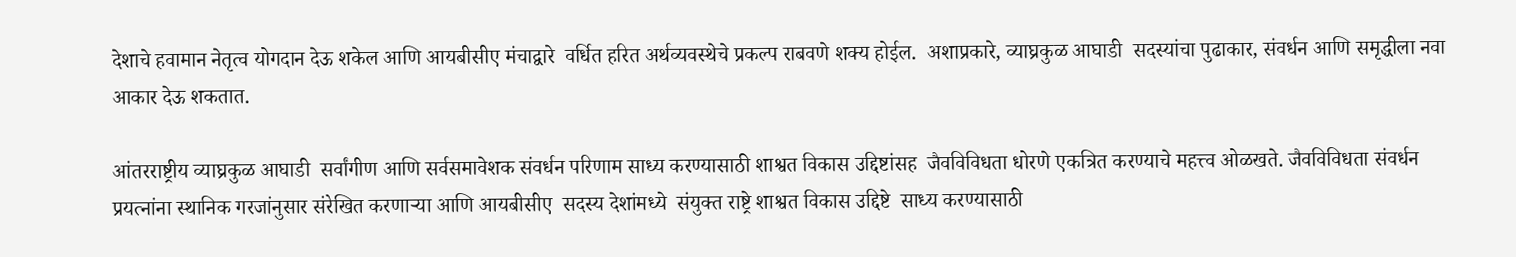देशाचे हवामान नेतृत्व योगदान देऊ शकेल आणि आयबीसीए मंचाद्वारे  वर्धित हरित अर्थव्यवस्थेचे प्रकल्प राबवणे शक्य होईल.  अशाप्रकारे, व्याघ्रकुळ आघाडी  सदस्यांचा पुढाकार, संवर्धन आणि समृद्धीला नवा आकार देऊ शकतात.

आंतरराष्ट्रीय व्याघ्रकुळ आघाडी  सर्वांगीण आणि सर्वसमावेशक संवर्धन परिणाम साध्य करण्यासाठी शाश्वत विकास उद्दिष्टांसह  जैवविविधता धोरणे एकत्रित करण्याचे महत्त्व ओळखते. जैवविविधता संवर्धन प्रयत्नांना स्थानिक गरजांनुसार संरेखित करणाऱ्या आणि आयबीसीए  सदस्य देशांमध्ये  संयुक्त राष्ट्रे शाश्वत विकास उद्दिष्टे  साध्य करण्यासाठी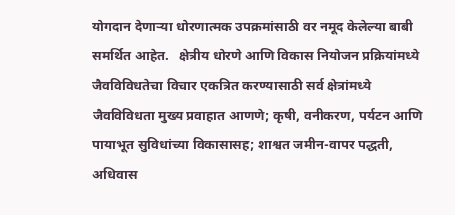योगदान देणाऱ्या धोरणात्मक उपक्रमांसाठी वर नमूद केलेल्या बाबी समर्थित आहेत.   क्षेत्रीय धोरणे आणि विकास नियोजन प्रक्रियांमध्ये जैवविविधतेचा विचार एकत्रित करण्यासाठी सर्व क्षेत्रांमध्ये जैवविविधता मुख्य प्रवाहात आणणे; कृषी, वनीकरण, पर्यटन आणि पायाभूत सुविधांच्या विकासासह; शाश्वत जमीन-वापर पद्धती, अधिवास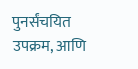पुनर्संचयित उपक्रम, आणि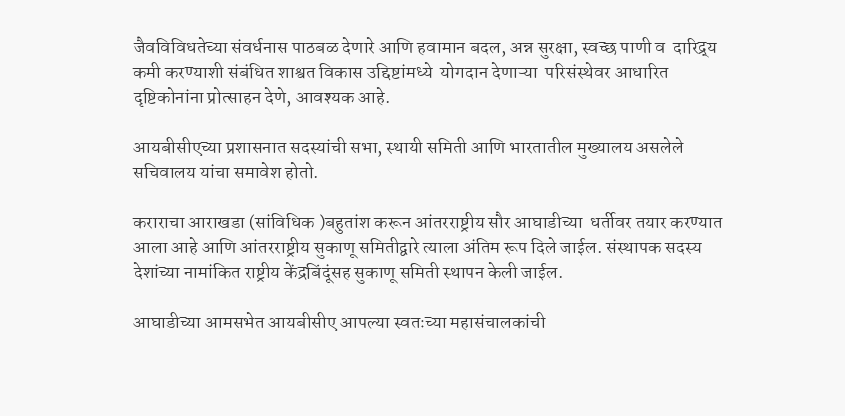जैवविविधतेच्या संवर्धनास पाठबळ देणारे आणि हवामान बदल, अन्न सुरक्षा, स्वच्छ पाणी व  दारिद्र्य कमी करण्याशी संबंधित शाश्वत विकास उद्दिष्टांमध्ये  योगदान देणाऱ्या  परिसंस्थेवर आधारित दृष्टिकोनांना प्रोत्साहन देणे, आवश्यक आहे.

आयबीसीएच्या प्रशासनात सदस्यांची सभा, स्थायी समिती आणि भारतातील मुख्यालय असलेले सचिवालय यांचा समावेश होतो.

कराराचा आराखडा (सांविधिक )बहुतांश करून आंतरराष्ट्रीय सौर आघाडीच्या  धर्तीवर तयार करण्यात आला आहे आणि आंतरराष्ट्रीय सुकाणू समितीद्वारे त्याला अंतिम रूप दिले जाईल. संस्थापक सदस्य देशांच्या नामांकित राष्ट्रीय केंद्रबिंदूंसह सुकाणू समिती स्थापन केली जाईल.

आघाडीच्या आमसभेत आयबीसीए आपल्या स्वतःच्या महासंचालकांची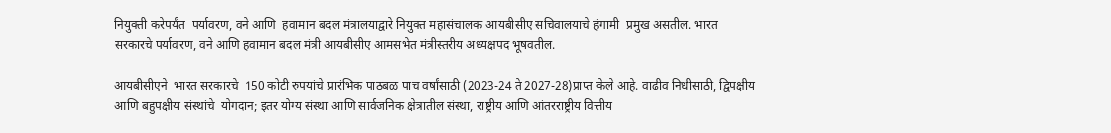नियुक्ती करेपर्यंत  पर्यावरण, वने आणि  हवामान बदल मंत्रालयाद्वारे नियुक्त महासंचालक आयबीसीए सचिवालयाचे हंगामी  प्रमुख असतील. भारत सरकारचे पर्यावरण, वने आणि हवामान बदल मंत्री आयबीसीए आमसभेत मंत्रीस्तरीय अध्यक्षपद भूषवतील.

आयबीसीएने  भारत सरकारचे  150 कोटी रुपयांचे प्रारंभिक पाठबळ पाच वर्षांसाठी (2023-24 ते 2027-28)प्राप्त केले आहे. वाढीव निधीसाठी, द्विपक्षीय आणि बहुपक्षीय संस्थांचे  योगदान; इतर योग्य संस्था आणि सार्वजनिक क्षेत्रातील संस्था, राष्ट्रीय आणि आंतरराष्ट्रीय वित्तीय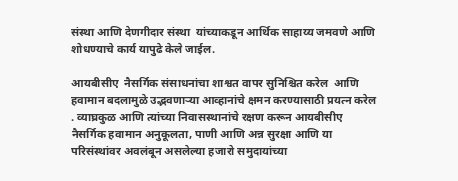संस्था आणि देणगीदार संस्था  यांच्याकडून आर्थिक साहाय्य जमवणे आणि शोधण्याचे कार्य यापुढे केले जाईल.

आयबीसीए  नैसर्गिक संसाधनांचा शाश्वत वापर सुनिश्चित करेल  आणि हवामान बदलामुळे उद्भवणाऱ्या आव्हानांचे क्षमन करण्यासाठी प्रयत्न करेल . व्याघ्रकुळ आणि त्यांच्या निवासस्थानांचे रक्षण करून आयबीसीए  नैसर्गिक हवामान अनुकूलता, पाणी आणि अन्न सुरक्षा आणि या परिसंस्थांवर अवलंबून असलेल्या हजारो समुदायांच्या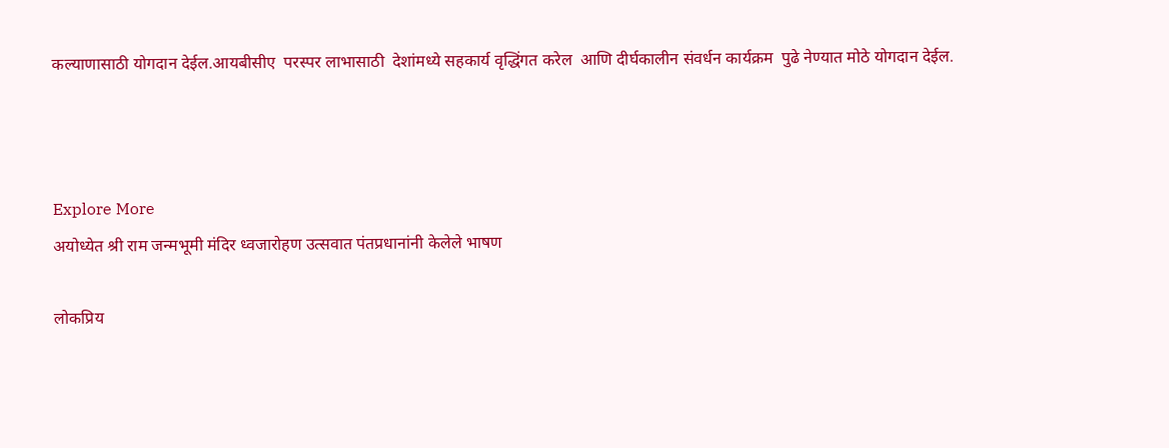कल्याणासाठी योगदान देईल.आयबीसीए  परस्पर लाभासाठी  देशांमध्ये सहकार्य वृद्धिंगत करेल  आणि दीर्घकालीन संवर्धन कार्यक्रम  पुढे नेण्यात मोठे योगदान देईल.



Explore More
अयोध्येत श्री राम जन्मभूमी मंदिर ध्वजारोहण उत्सवात पंतप्रधानांनी केलेले भाषण

लोकप्रिय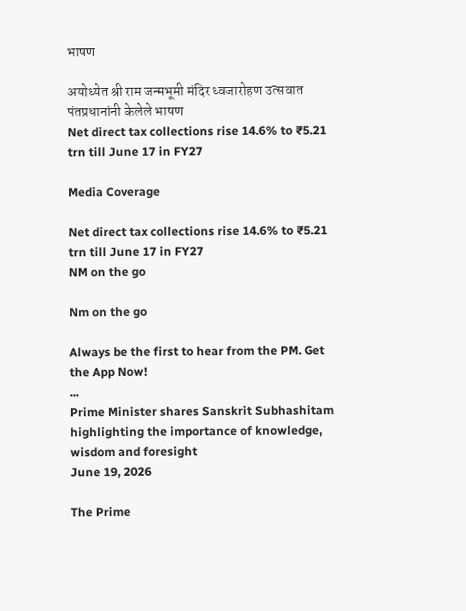भाषण

अयोध्येत श्री राम जन्मभूमी मंदिर ध्वजारोहण उत्सवात पंतप्रधानांनी केलेले भाषण
Net direct tax collections rise 14.6% to ₹5.21 trn till June 17 in FY27

Media Coverage

Net direct tax collections rise 14.6% to ₹5.21 trn till June 17 in FY27
NM on the go

Nm on the go

Always be the first to hear from the PM. Get the App Now!
...
Prime Minister shares Sanskrit Subhashitam highlighting the importance of knowledge, wisdom and foresight
June 19, 2026

The Prime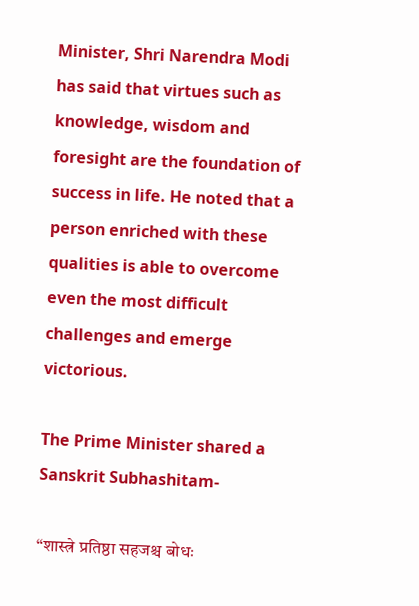Minister, Shri Narendra Modi has said that virtues such as knowledge, wisdom and foresight are the foundation of success in life. He noted that a person enriched with these qualities is able to overcome even the most difficult challenges and emerge victorious.

The Prime Minister shared a Sanskrit Subhashitam-

“शास्त्रे प्रतिष्ठा सहजश्च बोधः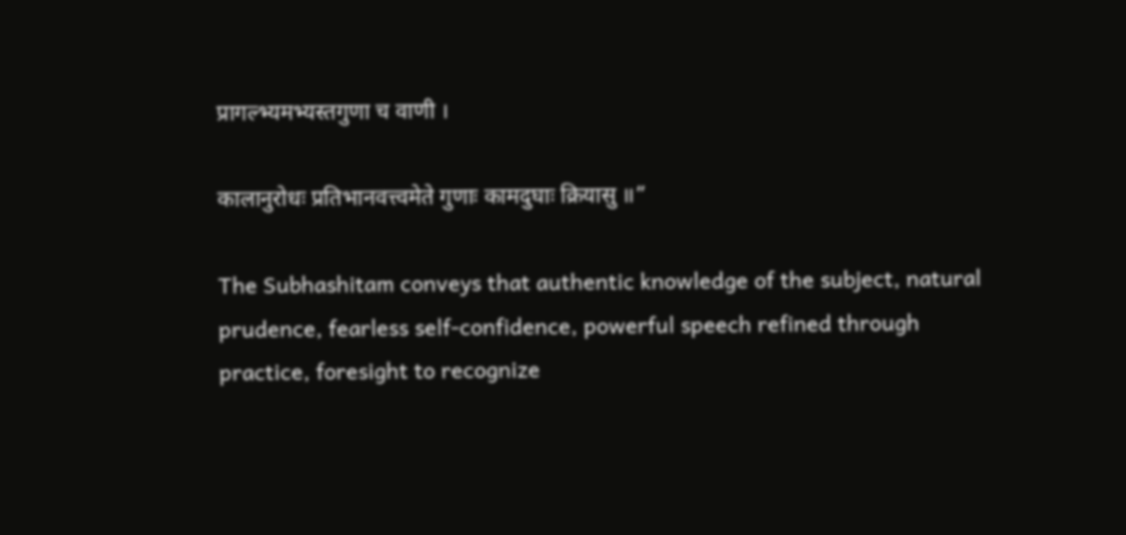प्रागल्भ्यमभ्यस्तगुणा च वाणी ।

कालानुरोधः प्रतिभानवत्त्वमेते गुणाः कामदुघाः क्रियासु ॥”

The Subhashitam conveys that authentic knowledge of the subject, natural prudence, fearless self-confidence, powerful speech refined through practice, foresight to recognize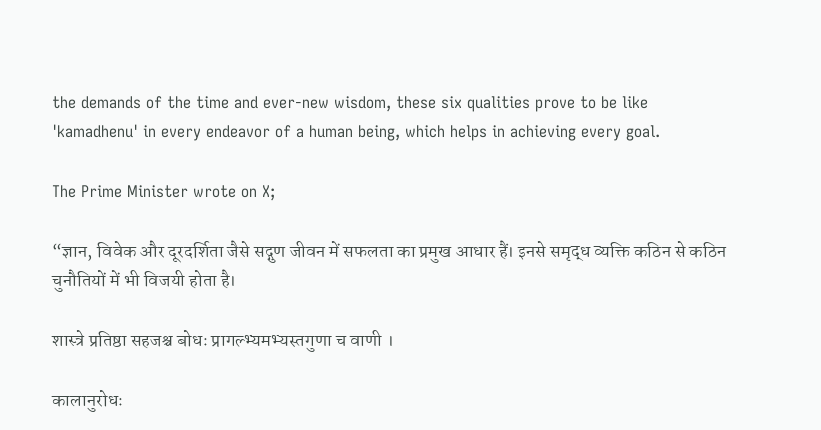the demands of the time and ever-new wisdom, these six qualities prove to be like 'kamadhenu' in every endeavor of a human being, which helps in achieving every goal.

The Prime Minister wrote on X;

“ज्ञान, विवेक और दूरदर्शिता जैसे सद्गुण जीवन में सफलता का प्रमुख आधार हैं। इनसे समृद्ध व्यक्ति कठिन से कठिन चुनौतियों में भी विजयी होता है।

शास्त्रे प्रतिष्ठा सहजश्च बोधः प्रागल्भ्यमभ्यस्तगुणा च वाणी ।

कालानुरोधः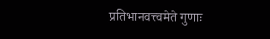प्रतिभानवत्त्वमेते गुणाः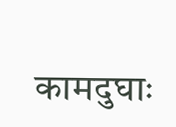कामदुघाः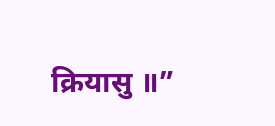क्रियासु ॥”